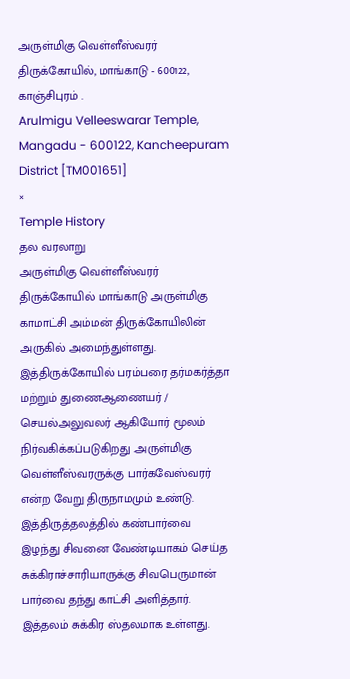அருள்மிகு வெள்ளீஸ்வரர் திருக்கோயில், மாங்காடு - 600122, காஞ்சிபுரம் .
Arulmigu Velleeswarar Temple, Mangadu - 600122, Kancheepuram District [TM001651]
×
Temple History
தல வரலாறு
அருள்மிகு வெள்ளீஸ்வரர் திருக்கோயில் மாங்காடு அருள்மிகு காமாட்சி அம்மன் திருக்கோயிலின் அருகில் அமைந்துள்ளது. இத்திருக்கோயில் பரம்பரை தர்மகர்த்தா மற்றும் துணைஆணையர் / செயல்அலுவலர் ஆகியோர் மூலம் நிர்வகிக்கப்படுகிறது .அருள்மிகு வெள்ளீஸ்வரருக்கு பார்கவேஸ்வரர் என்ற வேறு திருநாமமும் உண்டு. இத்திருத்தலத்தில் கண்பார்வை இழந்து சிவனை வேண்டியாகம் செய்த சுக்கிராச்சாரியாருக்கு சிவபெருமான் பார்வை தந்து காட்சி அளித்தார். இத்தலம் சுக்கிர ஸ்தலமாக உள்ளது.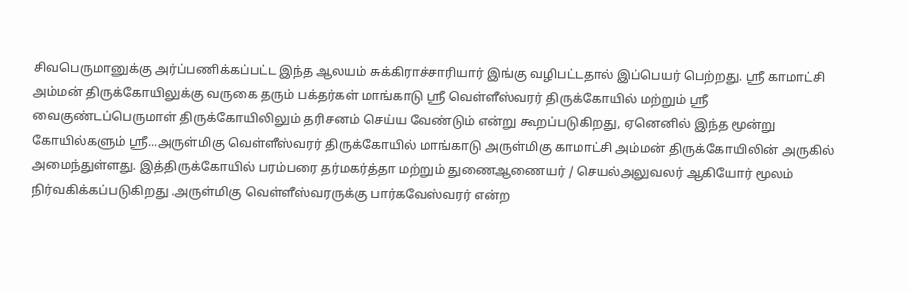சிவபெருமானுக்கு அர்ப்பணிக்கப்பட்ட இந்த ஆலயம் சுக்கிராச்சாரியார் இங்கு வழிபட்டதால் இப்பெயர் பெற்றது. ஸ்ரீ காமாட்சி அம்மன் திருக்கோயிலுக்கு வருகை தரும் பக்தர்கள் மாங்காடு ஸ்ரீ வெள்ளீஸ்வரர் திருக்கோயில் மற்றும் ஸ்ரீ வைகுண்டப்பெருமாள் திருக்கோயிலிலும் தரிசனம் செய்ய வேண்டும் என்று கூறப்படுகிறது, ஏனெனில் இந்த மூன்று கோயில்களும் ஸ்ரீ...அருள்மிகு வெள்ளீஸ்வரர் திருக்கோயில் மாங்காடு அருள்மிகு காமாட்சி அம்மன் திருக்கோயிலின் அருகில் அமைந்துள்ளது. இத்திருக்கோயில் பரம்பரை தர்மகர்த்தா மற்றும் துணைஆணையர் / செயல்அலுவலர் ஆகியோர் மூலம் நிர்வகிக்கப்படுகிறது .அருள்மிகு வெள்ளீஸ்வரருக்கு பார்கவேஸ்வரர் என்ற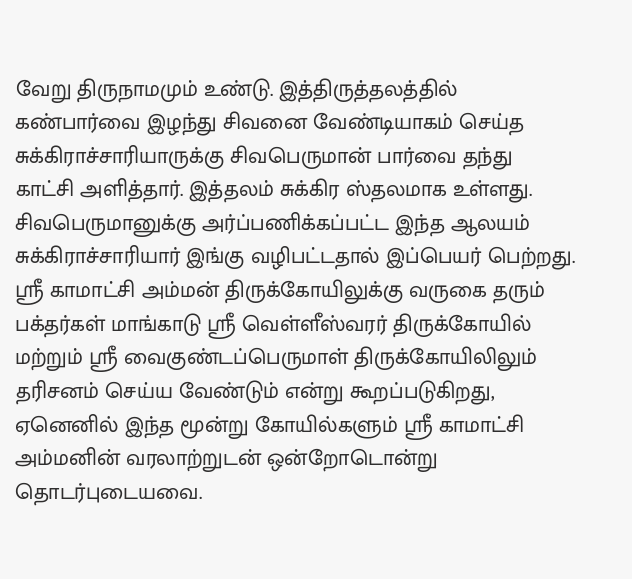வேறு திருநாமமும் உண்டு. இத்திருத்தலத்தில் கண்பார்வை இழந்து சிவனை வேண்டியாகம் செய்த சுக்கிராச்சாரியாருக்கு சிவபெருமான் பார்வை தந்து காட்சி அளித்தார். இத்தலம் சுக்கிர ஸ்தலமாக உள்ளது. சிவபெருமானுக்கு அர்ப்பணிக்கப்பட்ட இந்த ஆலயம் சுக்கிராச்சாரியார் இங்கு வழிபட்டதால் இப்பெயர் பெற்றது. ஸ்ரீ காமாட்சி அம்மன் திருக்கோயிலுக்கு வருகை தரும் பக்தர்கள் மாங்காடு ஸ்ரீ வெள்ளீஸ்வரர் திருக்கோயில் மற்றும் ஸ்ரீ வைகுண்டப்பெருமாள் திருக்கோயிலிலும் தரிசனம் செய்ய வேண்டும் என்று கூறப்படுகிறது, ஏனெனில் இந்த மூன்று கோயில்களும் ஸ்ரீ காமாட்சி அம்மனின் வரலாற்றுடன் ஒன்றோடொன்று தொடர்புடையவை.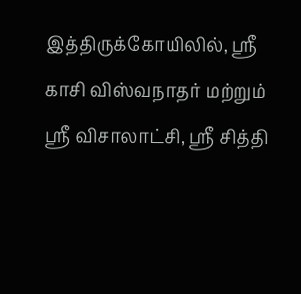இத்திருக்கோயிலில், ஸ்ரீ காசி விஸ்வநாதர் மற்றும் ஸ்ரீ விசாலாட்சி, ஸ்ரீ சித்தி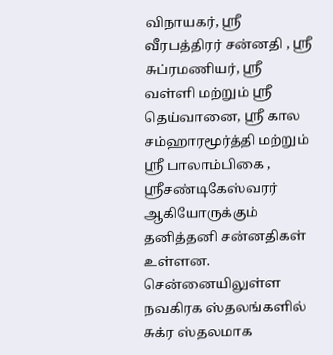விநாயகர், ஸ்ரீ வீரபத்திரர் சன்னதி , ஸ்ரீ சுப்ரமணியர், ஸ்ரீ வள்ளி மற்றும் ஸ்ரீ தெய்வானை, ஸ்ரீ கால சம்ஹாரமூர்த்தி மற்றும் ஸ்ரீ பாலாம்பிகை , ஸ்ரீசண்டிகேஸ்வரர் ஆகியோருக்கும் தனித்தனி சன்னதிகள் உள்ளன. சென்னையிலுள்ள நவகிரக ஸ்தலங்களில் சுக்ர ஸ்தலமாக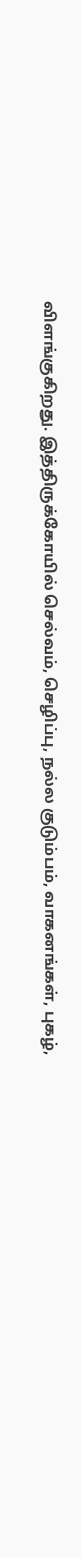விளங்குகிறது. இத்திருக்கோயில் செல்வம், செழிப்பு, நல்ல குடும்பம், வாகனங்கள், புகழ்,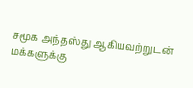சமூக அந்தஸ்து ஆகியவற்றுடன் மக்களுக்கு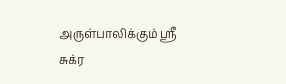அருள்பாலிக்கும் ஸ்ரீ சுக்ர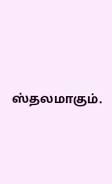ஸ்தலமாகும்.